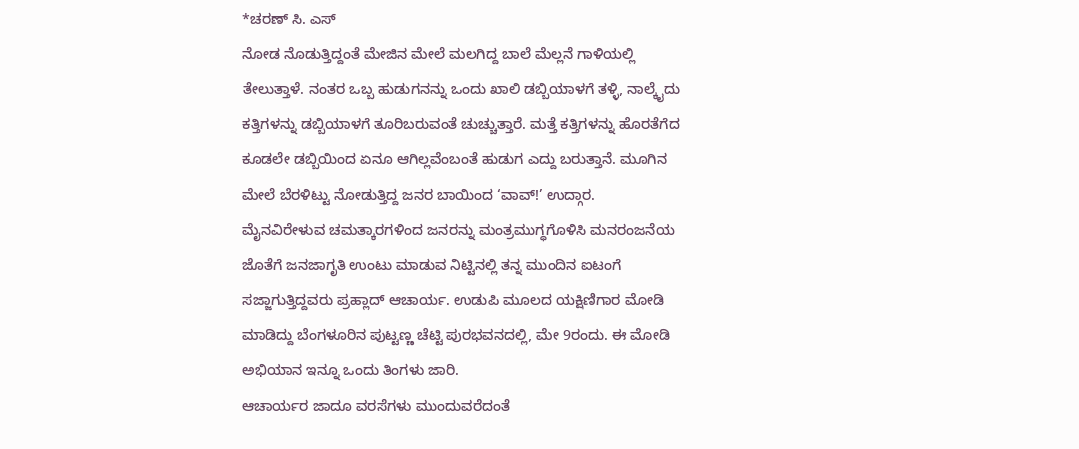*ಚರಣ್ ಸಿ. ಎಸ್
ನೋಡ ನೊಡುತ್ತಿದ್ದಂತೆ ಮೇಜಿನ ಮೇಲೆ ಮಲಗಿದ್ದ ಬಾಲೆ ಮೆಲ್ಲನೆ ಗಾಳಿಯಲ್ಲಿ ತೇಲುತ್ತಾಳೆ. ನಂತರ ಒಬ್ಬ ಹುಡುಗನನ್ನು ಒಂದು ಖಾಲಿ ಡಬ್ಬಿಯಾಳಗೆ ತಳ್ಳಿ, ನಾಲ್ಕೈದು ಕತ್ತಿಗಳನ್ನು ಡಬ್ಬಿಯಾಳಗೆ ತೂರಿಬರುವಂತೆ ಚುಚ್ಚುತ್ತಾರೆ. ಮತ್ತೆ ಕತ್ತಿಗಳನ್ನು ಹೊರತೆಗೆದ ಕೂಡಲೇ ಡಬ್ಬಿಯಿಂದ ಏನೂ ಆಗಿಲ್ಲವೆಂಬಂತೆ ಹುಡುಗ ಎದ್ದು ಬರುತ್ತಾನೆ. ಮೂಗಿನ ಮೇಲೆ ಬೆರಳಿಟ್ಟು ನೋಡುತ್ತಿದ್ದ ಜನರ ಬಾಯಿಂದ ‘ವಾವ್!’ ಉದ್ಗಾರ.
ಮೈನವಿರೇಳುವ ಚಮತ್ಕಾರಗಳಿಂದ ಜನರನ್ನು ಮಂತ್ರಮುಗ್ಧಗೊಳಿಸಿ ಮನರಂಜನೆಯ ಜೊತೆಗೆ ಜನಜಾಗೃತಿ ಉಂಟು ಮಾಡುವ ನಿಟ್ಟಿನಲ್ಲಿ ತನ್ನ ಮುಂದಿನ ಐಟಂಗೆ ಸಜ್ಜಾಗುತ್ತಿದ್ದವರು ಪ್ರಹ್ಲಾದ್ ಆಚಾರ್ಯ. ಉಡುಪಿ ಮೂಲದ ಯಕ್ಷಿಣಿಗಾರ ಮೋಡಿ ಮಾಡಿದ್ದು ಬೆಂಗಳೂರಿನ ಪುಟ್ಟಣ್ಣ ಚೆಟ್ಟಿ ಪುರಭವನದಲ್ಲಿ, ಮೇ 9ರಂದು. ಈ ಮೋಡಿ ಅಭಿಯಾನ ಇನ್ನೂ ಒಂದು ತಿಂಗಳು ಜಾರಿ.
ಆಚಾರ್ಯರ ಜಾದೂ ವರಸೆಗಳು ಮುಂದುವರೆದಂತೆ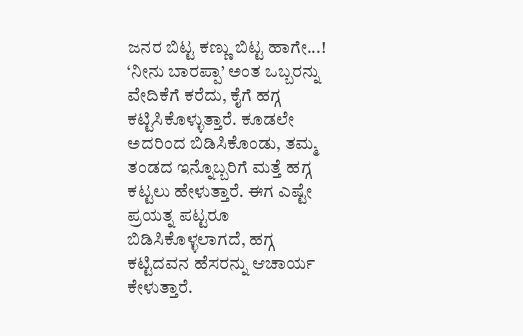ಜನರ ಬಿಟ್ಟ ಕಣ್ಣು ಬಿಟ್ಟ ಹಾಗೇ...!
‘ನೀನು ಬಾರಪ್ಪಾ’ ಅಂತ ಒಬ್ಬರನ್ನು ವೇದಿಕೆಗೆ ಕರೆದು, ಕೈಗೆ ಹಗ್ಗ ಕಟ್ಟಿಸಿಕೊಳ್ಳುತ್ತಾರೆ. ಕೂಡಲೇ ಅದರಿಂದ ಬಿಡಿಸಿಕೊಂಡು, ತಮ್ಮ ತಂಡದ ಇನ್ನೊಬ್ಬರಿಗೆ ಮತ್ತೆ ಹಗ್ಗ ಕಟ್ಟಲು ಹೇಳುತ್ತಾರೆ. ಈಗ ಎಷ್ಟೇ ಪ್ರಯತ್ನ ಪಟ್ಟರೂ ಬಿಡಿಸಿಕೊಳ್ಳಲಾಗದೆ, ಹಗ್ಗ ಕಟ್ಟಿದವನ ಹೆಸರನ್ನು ಆಚಾರ್ಯ ಕೇಳುತ್ತಾರೆ.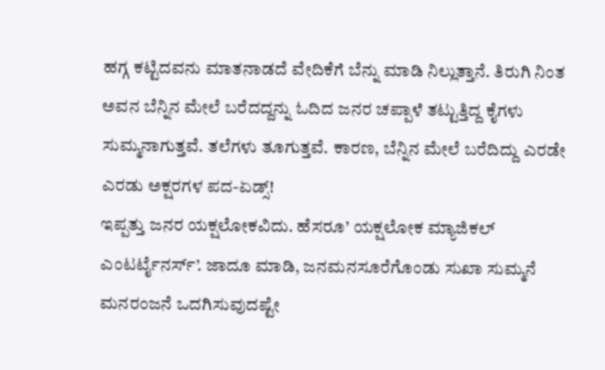ಹಗ್ಗ ಕಟ್ಟಿದವನು ಮಾತನಾಡದೆ ವೇದಿಕೆಗೆ ಬೆನ್ನು ಮಾಡಿ ನಿಲ್ಲುತ್ತಾನೆ. ತಿರುಗಿ ನಿಂತ ಅವನ ಬೆನ್ನಿನ ಮೇಲೆ ಬರೆದದ್ದನ್ನು ಓದಿದ ಜನರ ಚಪ್ಪಾಳೆ ತಟ್ಟುತ್ತಿದ್ದ ಕೈಗಳು ಸುಮ್ಮನಾಗುತ್ತವೆ. ತಲೆಗಳು ತೂಗುತ್ತವೆ. ಕಾರಣ, ಬೆನ್ನಿನ ಮೇಲೆ ಬರೆದಿದ್ದು ಎರಡೇ ಎರಡು ಅಕ್ಷರಗಳ ಪದ-ಏಡ್ಸ್!
ಇಪ್ಪತ್ತು ಜನರ ಯಕ್ಷಲೋಕವಿದು. ಹೆಸರೂ’ ಯಕ್ಷಲೋಕ ಮ್ಯಾಜಿಕಲ್ ಎಂಟರ್ಟೈನರ್ಸ್’. ಜಾದೂ ಮಾಡಿ, ಜನಮನಸೂರೆಗೊಂಡು ಸುಖಾ ಸುಮ್ಮನೆ ಮನರಂಜನೆ ಒದಗಿಸುವುದಷ್ಟೇ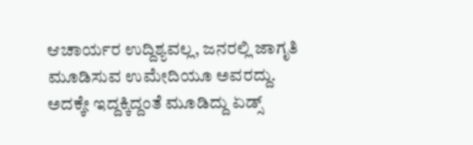ಆಚಾರ್ಯರ ಉದ್ದಿಶ್ಯವಲ್ಲ, ಜನರಲ್ಲಿ ಜಾಗೃತಿ ಮೂಡಿಸುವ ಉಮೇದಿಯೂ ಅವರದ್ದು. ಅದಕ್ಕೇ ಇದ್ದಕ್ಕಿದ್ದಂತೆ ಮೂಡಿದ್ದು ಏಡ್ಸ್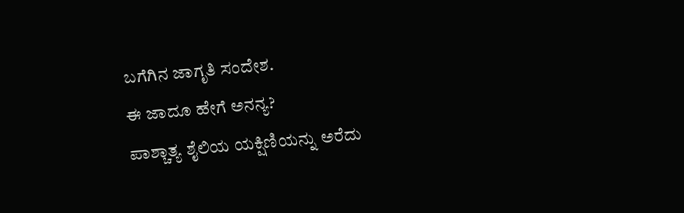ಬಗೆಗಿನ ಜಾಗೃತಿ ಸಂದೇಶ.
ಈ ಜಾದೂ ಹೇಗೆ ಅನನ್ಯ?
ಪಾಶ್ಚಾತ್ಯ ಶೈಲಿಯ ಯಕ್ಷಿಣಿಯನ್ನು ಅರೆದು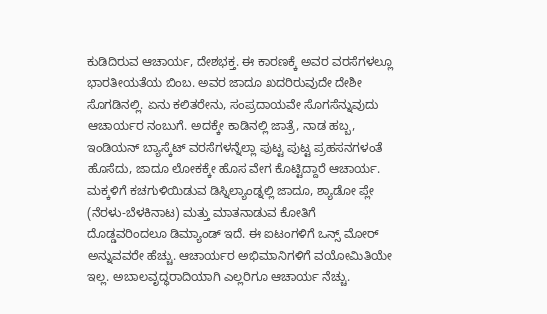ಕುಡಿದಿರುವ ಆಚಾರ್ಯ, ದೇಶಭಕ್ತ. ಈ ಕಾರಣಕ್ಕೆ ಅವರ ವರಸೆಗಳಲ್ಲೂ ಭಾರತೀಯತೆಯ ಬಿಂಬ. ಅವರ ಜಾದೂ ಖದರಿರುವುದೇ ದೇಶೀ ಸೊಗಡಿನಲ್ಲಿ. ಏನು ಕಲಿತರೇನು, ಸಂಪ್ರದಾಯವೇ ಸೊಗಸೆನ್ನುವುದು ಆಚಾರ್ಯರ ನಂಬುಗೆ. ಅದಕ್ಕೇ ಕಾಡಿನಲ್ಲಿ ಜಾತ್ರೆ, ನಾಡ ಹಬ್ಬ, ಇಂಡಿಯನ್ ಬ್ಯಾಸ್ಕೆಟ್ ವರಸೆಗಳನ್ನೆಲ್ಲಾ ಪುಟ್ಟ ಪುಟ್ಟ ಪ್ರಹಸನಗಳಂತೆ ಹೊಸೆದು, ಜಾದೂ ಲೋಕಕ್ಕೇ ಹೊಸ ವೇಗ ಕೊಟ್ಟಿದ್ದಾರೆ ಆಚಾರ್ಯ.
ಮಕ್ಕಳಿಗೆ ಕಚಗುಳಿಯಿಡುವ ಡಿಸ್ನಿಲ್ಯಾಂಡ್ನಲ್ಲಿ ಜಾದೂ, ಶ್ಯಾಡೋ ಪ್ಲೇ (ನೆರಳು-ಬೆಳಕಿನಾಟ) ಮತ್ತು ಮಾತನಾಡುವ ಕೋತಿಗೆ ದೊಡ್ಡವರಿಂದಲೂ ಡಿಮ್ಯಾಂಡ್ ಇದೆ. ಈ ಐಟಂಗಳಿಗೆ ಒನ್ಸ್ ಮೋರ್ ಅನ್ನುವವರೇ ಹೆಚ್ಚು. ಆಚಾರ್ಯರ ಅಭಿಮಾನಿಗಳಿಗೆ ವಯೋಮಿತಿಯೇ ಇಲ್ಲ. ಅಬಾಲವೃದ್ಧರಾದಿಯಾಗಿ ಎಲ್ಲರಿಗೂ ಆಚಾರ್ಯ ನೆಚ್ಚು.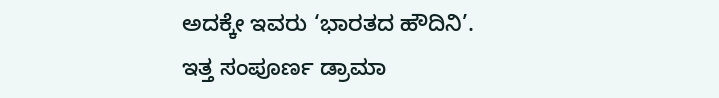ಅದಕ್ಕೇ ಇವರು ‘ಭಾರತದ ಹೌದಿನಿ’.
ಇತ್ತ ಸಂಪೂರ್ಣ ಡ್ರಾಮಾ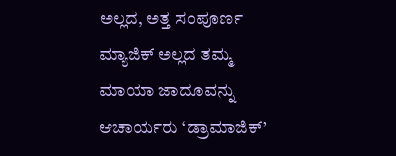ಅಲ್ಲದ, ಅತ್ತ ಸಂಪೂರ್ಣ ಮ್ಯಾಜಿಕ್ ಅಲ್ಲದ ತಮ್ಮ ಮಾಯಾ ಜಾದೂವನ್ನು ಆಚಾರ್ಯರು ‘ಡ್ರಾಮಾಜಿಕ್’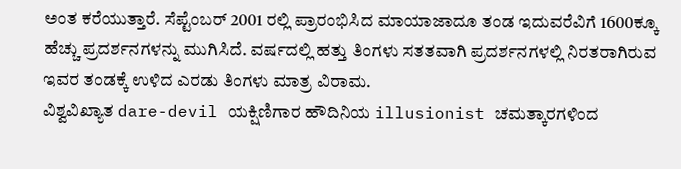ಅಂತ ಕರೆಯುತ್ತಾರೆ. ಸೆಪ್ಟೆಂಬರ್ 2001 ರಲ್ಲಿ ಪ್ರಾರಂಭಿಸಿದ ಮಾಯಾಜಾದೂ ತಂಡ ಇದುವರೆವಿಗೆ 1600ಕ್ಕೂ ಹೆಚ್ಚು ಪ್ರದರ್ಶನಗಳನ್ನು ಮುಗಿಸಿದೆ. ವರ್ಷದಲ್ಲಿ ಹತ್ತು ತಿಂಗಳು ಸತತವಾಗಿ ಪ್ರದರ್ಶನಗಳಲ್ಲಿ ನಿರತರಾಗಿರುವ ಇವರ ತಂಡಕ್ಕೆ ಉಳಿದ ಎರಡು ತಿಂಗಳು ಮಾತ್ರ ವಿರಾಮ.
ವಿಶ್ವವಿಖ್ಯಾತ dare-devil ಯಕ್ಷಿಣಿಗಾರ ಹೌದಿನಿಯ illusionist ಚಮತ್ಕಾರಗಳಿಂದ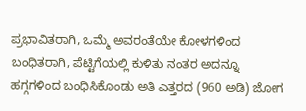ಪ್ರಭಾವಿತರಾಗಿ, ಒಮ್ಮೆ ಅವರಂತೆಯೇ ಕೋಳಗಳಿಂದ ಬಂಧಿತರಾಗಿ, ಪೆಟ್ಟಿಗೆಯಲ್ಲಿ ಕುಳಿತು ನಂತರ ಅದನ್ನೂ ಹಗ್ಗಗಳಿಂದ ಬಂಧಿಸಿಕೊಂಡು ಅತಿ ಎತ್ತರದ (960 ಅಡಿ) ಜೋಗ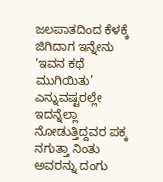ಜಲಪಾತದಿಂದ ಕೆಳಕ್ಕೆ ಜಿಗಿದಾಗ ಇನ್ನೇನು ‘ಇವನ ಕಥೆ ಮುಗಿಯಿತು’ ಎನ್ನುವಷ್ಟರಲ್ಲೇ ಇದನ್ನೆಲ್ಲಾ ನೋಡುತ್ತಿದ್ದವರ ಪಕ್ಕ ನಗುತ್ತಾ ನಿಂತು ಅವರನ್ನು ದಂಗು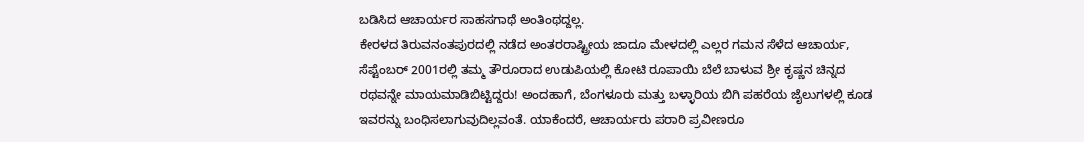ಬಡಿಸಿದ ಆಚಾರ್ಯರ ಸಾಹಸಗಾಥೆ ಅಂತಿಂಥದ್ದಲ್ಲ.
ಕೇರಳದ ತಿರುವನಂತಪುರದಲ್ಲಿ ನಡೆದ ಅಂತರರಾಷ್ಟ್ರೀಯ ಜಾದೂ ಮೇಳದಲ್ಲಿ ಎಲ್ಲರ ಗಮನ ಸೆಳೆದ ಆಚಾರ್ಯ, ಸೆಪ್ಟೆಂಬರ್ 2001ರಲ್ಲಿ ತಮ್ಮ ತೌರೂರಾದ ಉಡುಪಿಯಲ್ಲಿ ಕೋಟಿ ರೂಪಾಯಿ ಬೆಲೆ ಬಾಳುವ ಶ್ರೀ ಕೃಷ್ಣನ ಚಿನ್ನದ ರಥವನ್ನೇ ಮಾಯಮಾಡಿಬಿಟ್ಟಿದ್ದರು! ಅಂದಹಾಗೆ, ಬೆಂಗಳೂರು ಮತ್ತು ಬಳ್ಳಾರಿಯ ಬಿಗಿ ಪಹರೆಯ ಜೈಲುಗಳಲ್ಲಿ ಕೂಡ ಇವರನ್ನು ಬಂಧಿಸಲಾಗುವುದಿಲ್ಲವಂತೆ. ಯಾಕೆಂದರೆ, ಆಚಾರ್ಯರು ಪರಾರಿ ಪ್ರವೀಣರೂ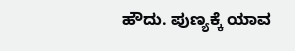ಹೌದು. ಪುಣ್ಯಕ್ಕೆ ಯಾವ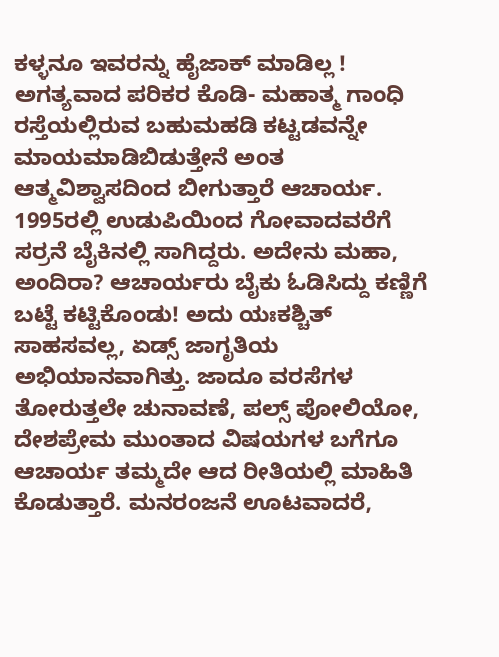ಕಳ್ಳನೂ ಇವರನ್ನು ಹೈಜಾಕ್ ಮಾಡಿಲ್ಲ ! ಅಗತ್ಯವಾದ ಪರಿಕರ ಕೊಡಿ- ಮಹಾತ್ಮ ಗಾಂಧಿ ರಸ್ತೆಯಲ್ಲಿರುವ ಬಹುಮಹಡಿ ಕಟ್ಟಡವನ್ನೇ ಮಾಯಮಾಡಿಬಿಡುತ್ತೇನೆ ಅಂತ ಆತ್ಮವಿಶ್ವಾಸದಿಂದ ಬೀಗುತ್ತಾರೆ ಆಚಾರ್ಯ.
1995ರಲ್ಲಿ ಉಡುಪಿಯಿಂದ ಗೋವಾದವರೆಗೆ ಸರ್ರನೆ ಬೈಕಿನಲ್ಲಿ ಸಾಗಿದ್ದರು. ಅದೇನು ಮಹಾ, ಅಂದಿರಾ? ಆಚಾರ್ಯರು ಬೈಕು ಓಡಿಸಿದ್ದು ಕಣ್ಣಿಗೆ ಬಟ್ಟೆ ಕಟ್ಟಿಕೊಂಡು! ಅದು ಯಃಕಶ್ಚಿತ್ ಸಾಹಸವಲ್ಲ, ಏಡ್ಸ್ ಜಾಗೃತಿಯ ಅಭಿಯಾನವಾಗಿತ್ತು. ಜಾದೂ ವರಸೆಗಳ ತೋರುತ್ತಲೇ ಚುನಾವಣೆ, ಪಲ್ಸ್ ಪೋಲಿಯೋ, ದೇಶಪ್ರೇಮ ಮುಂತಾದ ವಿಷಯಗಳ ಬಗೆಗೂ ಆಚಾರ್ಯ ತಮ್ಮದೇ ಆದ ರೀತಿಯಲ್ಲಿ ಮಾಹಿತಿ ಕೊಡುತ್ತಾರೆ. ಮನರಂಜನೆ ಊಟವಾದರೆ,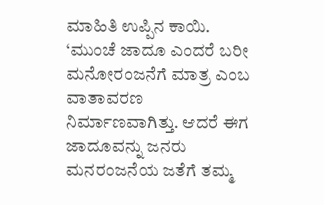ಮಾಹಿತಿ ಉಪ್ಪಿನ ಕಾಯಿ.
‘ಮುಂಚೆ ಜಾದೂ ಎಂದರೆ ಬರೀ ಮನೋರಂಜನೆಗೆ ಮಾತ್ರ ಎಂಬ ವಾತಾವರಣ ನಿರ್ಮಾಣವಾಗಿತ್ತು. ಆದರೆ ಈಗ ಜಾದೂವನ್ನು ಜನರು ಮನರಂಜನೆಯ ಜತೆಗೆ ತಮ್ಮ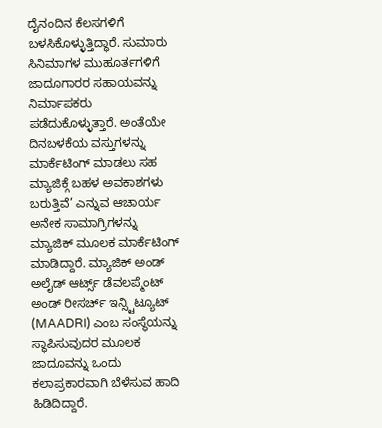ದೈನಂದಿನ ಕೆಲಸಗಳಿಗೆ ಬಳಸಿಕೊಳ್ಳುತ್ತಿದ್ಧಾರೆ. ಸುಮಾರು ಸಿನಿಮಾಗಳ ಮುಹೂರ್ತಗಳಿಗೆ ಜಾದೂಗಾರರ ಸಹಾಯವನ್ನು ನಿರ್ಮಾಪಕರು ಪಡೆದುಕೊಳ್ಳುತ್ತಾರೆ. ಅಂತೆಯೇ ದಿನಬಳಕೆಯ ವಸ್ತುಗಳನ್ನು ಮಾರ್ಕೆಟಿಂಗ್ ಮಾಡಲು ಸಹ ಮ್ಯಾಜಿಕ್ಗೆ ಬಹಳ ಅವಕಾಶಗಳು ಬರುತ್ತಿವೆ’ ಎನ್ನುವ ಆಚಾರ್ಯ ಅನೇಕ ಸಾಮಾಗ್ರಿಗಳನ್ನು ಮ್ಯಾಜಿಕ್ ಮೂಲಕ ಮಾರ್ಕೆಟಿಂಗ್ ಮಾಡಿದ್ದಾರೆ. ಮ್ಯಾಜಿಕ್ ಅಂಡ್ ಅಲೈಡ್ ಆರ್ಟ್ಸ್ ಡೆವಲಪ್ಮೆಂಟ್ ಅಂಡ್ ರೀಸರ್ಚ್ ಇನ್ಸ್ಟಿಟ್ಯೂಟ್ (MAADRI) ಎಂಬ ಸಂಸ್ಥೆಯನ್ನು ಸ್ಥಾಪಿಸುವುದರ ಮೂಲಕ ಜಾದೂವನ್ನು ಒಂದು ಕಲಾಪ್ರಕಾರವಾಗಿ ಬೆಳೆಸುವ ಹಾದಿ ಹಿಡಿದಿದ್ದಾರೆ.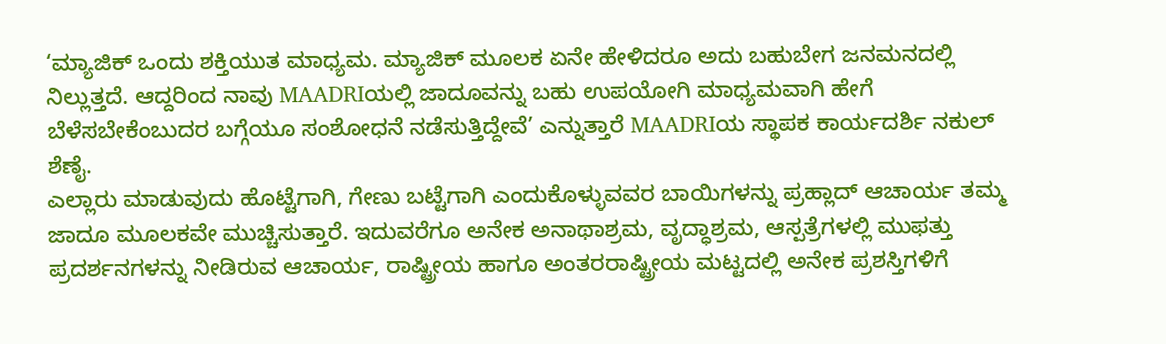‘ಮ್ಯಾಜಿಕ್ ಒಂದು ಶಕ್ತಿಯುತ ಮಾಧ್ಯಮ. ಮ್ಯಾಜಿಕ್ ಮೂಲಕ ಏನೇ ಹೇಳಿದರೂ ಅದು ಬಹುಬೇಗ ಜನಮನದಲ್ಲಿ ನಿಲ್ಲುತ್ತದೆ. ಆದ್ದರಿಂದ ನಾವು MAADRIಯಲ್ಲಿ ಜಾದೂವನ್ನು ಬಹು ಉಪಯೋಗಿ ಮಾಧ್ಯಮವಾಗಿ ಹೇಗೆ ಬೆಳೆಸಬೇಕೆಂಬುದರ ಬಗ್ಗೆಯೂ ಸಂಶೋಧನೆ ನಡೆಸುತ್ತಿದ್ದೇವೆ’ ಎನ್ನುತ್ತಾರೆ MAADRIಯ ಸ್ಥಾಪಕ ಕಾರ್ಯದರ್ಶಿ ನಕುಲ್ ಶೆಣೈ.
ಎಲ್ಲಾರು ಮಾಡುವುದು ಹೊಟ್ಟೆಗಾಗಿ, ಗೇಣು ಬಟ್ಟೆಗಾಗಿ ಎಂದುಕೊಳ್ಳುವವರ ಬಾಯಿಗಳನ್ನು ಪ್ರಹ್ಲಾದ್ ಆಚಾರ್ಯ ತಮ್ಮ ಜಾದೂ ಮೂಲಕವೇ ಮುಚ್ಚಿಸುತ್ತಾರೆ. ಇದುವರೆಗೂ ಅನೇಕ ಅನಾಥಾಶ್ರಮ, ವೃದ್ಧಾಶ್ರಮ, ಆಸ್ಪತ್ರೆಗಳಲ್ಲಿ ಮುಫತ್ತು ಪ್ರದರ್ಶನಗಳನ್ನು ನೀಡಿರುವ ಆಚಾರ್ಯ, ರಾಷ್ಟ್ರೀಯ ಹಾಗೂ ಅಂತರರಾಷ್ಟ್ರೀಯ ಮಟ್ಟದಲ್ಲಿ ಅನೇಕ ಪ್ರಶಸ್ತಿಗಳಿಗೆ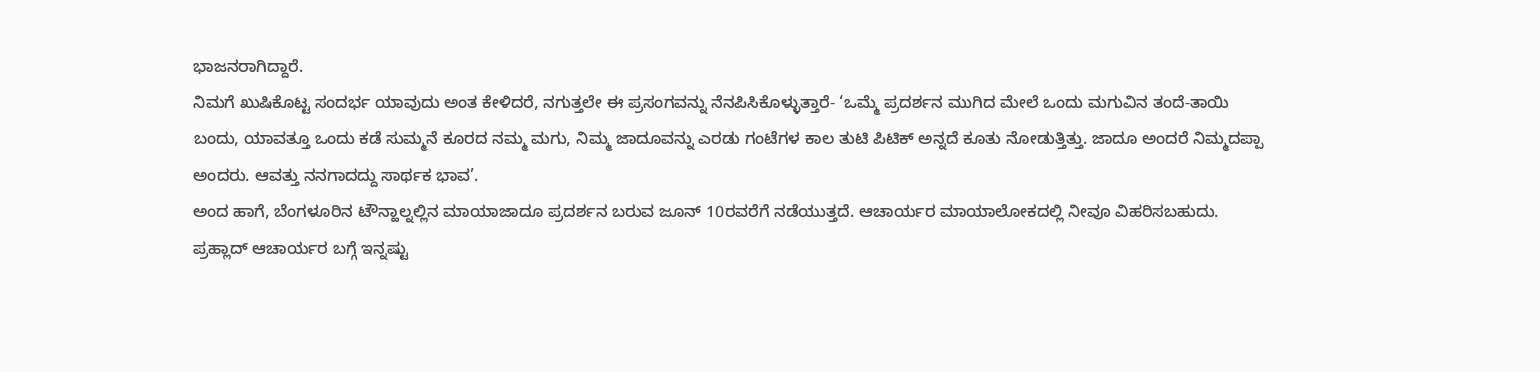ಭಾಜನರಾಗಿದ್ದಾರೆ.
ನಿಮಗೆ ಖುಷಿಕೊಟ್ಟ ಸಂದರ್ಭ ಯಾವುದು ಅಂತ ಕೇಳಿದರೆ, ನಗುತ್ತಲೇ ಈ ಪ್ರಸಂಗವನ್ನು ನೆನಪಿಸಿಕೊಳ್ಳುತ್ತಾರೆ- ‘ಒಮ್ಮೆ ಪ್ರದರ್ಶನ ಮುಗಿದ ಮೇಲೆ ಒಂದು ಮಗುವಿನ ತಂದೆ-ತಾಯಿ ಬಂದು, ಯಾವತ್ತೂ ಒಂದು ಕಡೆ ಸುಮ್ಮನೆ ಕೂರದ ನಮ್ಮ ಮಗು, ನಿಮ್ಮ ಜಾದೂವನ್ನು ಎರಡು ಗಂಟೆಗಳ ಕಾಲ ತುಟಿ ಪಿಟಿಕ್ ಅನ್ನದೆ ಕೂತು ನೋಡುತ್ತಿತ್ತು. ಜಾದೂ ಅಂದರೆ ನಿಮ್ಮದಪ್ಪಾ ಅಂದರು. ಆವತ್ತು ನನಗಾದದ್ದು ಸಾರ್ಥಕ ಭಾವ’.
ಅಂದ ಹಾಗೆ, ಬೆಂಗಳೂರಿನ ಟೌನ್ಹಾಲ್ನಲ್ಲಿನ ಮಾಯಾಜಾದೂ ಪ್ರದರ್ಶನ ಬರುವ ಜೂನ್ 10ರವರೆಗೆ ನಡೆಯುತ್ತದೆ. ಆಚಾರ್ಯರ ಮಾಯಾಲೋಕದಲ್ಲಿ ನೀವೂ ವಿಹರಿಸಬಹುದು.
ಪ್ರಹ್ಲಾದ್ ಆಚಾರ್ಯರ ಬಗ್ಗೆ ಇನ್ನಷ್ಟು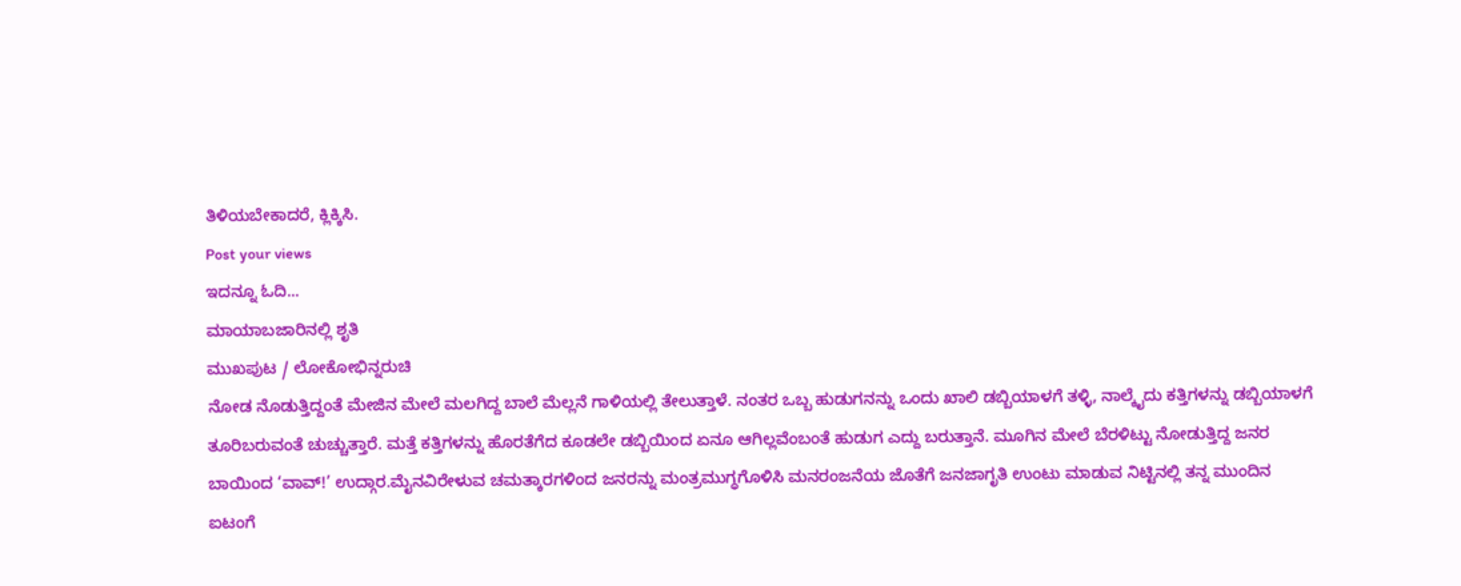ತಿಳಿಯಬೇಕಾದರೆ, ಕ್ಲಿಕ್ಕಿಸಿ.
Post your views
ಇದನ್ನೂ ಓದಿ...
ಮಾಯಾಬಜಾರಿನಲ್ಲಿ ಶೃತಿ
ಮುಖಪುಟ / ಲೋಕೋಭಿನ್ನರುಚಿ
ನೋಡ ನೊಡುತ್ತಿದ್ದಂತೆ ಮೇಜಿನ ಮೇಲೆ ಮಲಗಿದ್ದ ಬಾಲೆ ಮೆಲ್ಲನೆ ಗಾಳಿಯಲ್ಲಿ ತೇಲುತ್ತಾಳೆ. ನಂತರ ಒಬ್ಬ ಹುಡುಗನನ್ನು ಒಂದು ಖಾಲಿ ಡಬ್ಬಿಯಾಳಗೆ ತಳ್ಳಿ, ನಾಲ್ಕೈದು ಕತ್ತಿಗಳನ್ನು ಡಬ್ಬಿಯಾಳಗೆ ತೂರಿಬರುವಂತೆ ಚುಚ್ಚುತ್ತಾರೆ. ಮತ್ತೆ ಕತ್ತಿಗಳನ್ನು ಹೊರತೆಗೆದ ಕೂಡಲೇ ಡಬ್ಬಿಯಿಂದ ಏನೂ ಆಗಿಲ್ಲವೆಂಬಂತೆ ಹುಡುಗ ಎದ್ದು ಬರುತ್ತಾನೆ. ಮೂಗಿನ ಮೇಲೆ ಬೆರಳಿಟ್ಟು ನೋಡುತ್ತಿದ್ದ ಜನರ ಬಾಯಿಂದ ‘ವಾವ್!’ ಉದ್ಗಾರ.ಮೈನವಿರೇಳುವ ಚಮತ್ಕಾರಗಳಿಂದ ಜನರನ್ನು ಮಂತ್ರಮುಗ್ಧಗೊಳಿಸಿ ಮನರಂಜನೆಯ ಜೊತೆಗೆ ಜನಜಾಗೃತಿ ಉಂಟು ಮಾಡುವ ನಿಟ್ಟಿನಲ್ಲಿ ತನ್ನ ಮುಂದಿನ ಐಟಂಗೆ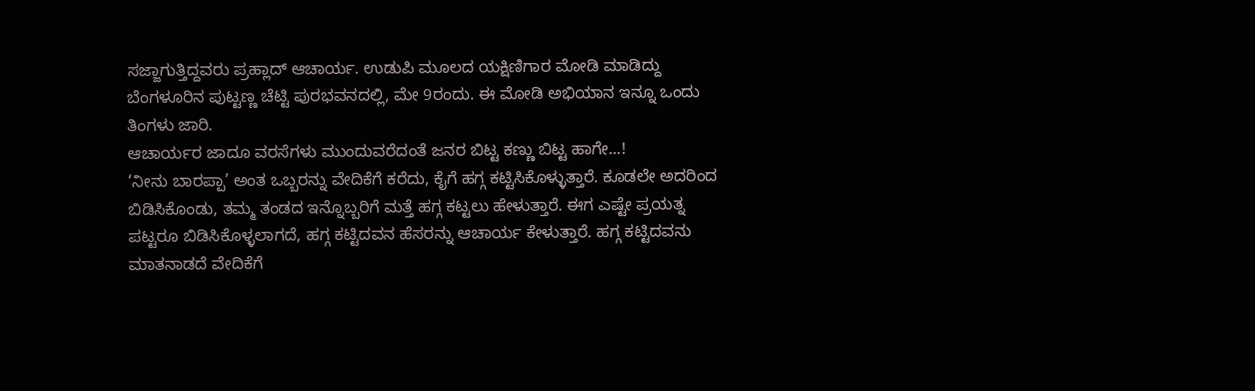ಸಜ್ಜಾಗುತ್ತಿದ್ದವರು ಪ್ರಹ್ಲಾದ್ ಆಚಾರ್ಯ. ಉಡುಪಿ ಮೂಲದ ಯಕ್ಷಿಣಿಗಾರ ಮೋಡಿ ಮಾಡಿದ್ದು ಬೆಂಗಳೂರಿನ ಪುಟ್ಟಣ್ಣ ಚೆಟ್ಟಿ ಪುರಭವನದಲ್ಲಿ, ಮೇ 9ರಂದು. ಈ ಮೋಡಿ ಅಭಿಯಾನ ಇನ್ನೂ ಒಂದು ತಿಂಗಳು ಜಾರಿ.
ಆಚಾರ್ಯರ ಜಾದೂ ವರಸೆಗಳು ಮುಂದುವರೆದಂತೆ ಜನರ ಬಿಟ್ಟ ಕಣ್ಣು ಬಿಟ್ಟ ಹಾಗೇ...!
‘ನೀನು ಬಾರಪ್ಪಾ’ ಅಂತ ಒಬ್ಬರನ್ನು ವೇದಿಕೆಗೆ ಕರೆದು, ಕೈಗೆ ಹಗ್ಗ ಕಟ್ಟಿಸಿಕೊಳ್ಳುತ್ತಾರೆ. ಕೂಡಲೇ ಅದರಿಂದ ಬಿಡಿಸಿಕೊಂಡು, ತಮ್ಮ ತಂಡದ ಇನ್ನೊಬ್ಬರಿಗೆ ಮತ್ತೆ ಹಗ್ಗ ಕಟ್ಟಲು ಹೇಳುತ್ತಾರೆ. ಈಗ ಎಷ್ಟೇ ಪ್ರಯತ್ನ ಪಟ್ಟರೂ ಬಿಡಿಸಿಕೊಳ್ಳಲಾಗದೆ, ಹಗ್ಗ ಕಟ್ಟಿದವನ ಹೆಸರನ್ನು ಆಚಾರ್ಯ ಕೇಳುತ್ತಾರೆ. ಹಗ್ಗ ಕಟ್ಟಿದವನು ಮಾತನಾಡದೆ ವೇದಿಕೆಗೆ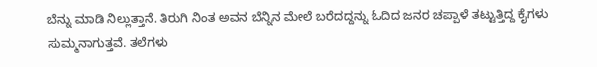ಬೆನ್ನು ಮಾಡಿ ನಿಲ್ಲುತ್ತಾನೆ. ತಿರುಗಿ ನಿಂತ ಅವನ ಬೆನ್ನಿನ ಮೇಲೆ ಬರೆದದ್ದನ್ನು ಓದಿದ ಜನರ ಚಪ್ಪಾಳೆ ತಟ್ಟುತ್ತಿದ್ದ ಕೈಗಳು ಸುಮ್ಮನಾಗುತ್ತವೆ. ತಲೆಗಳು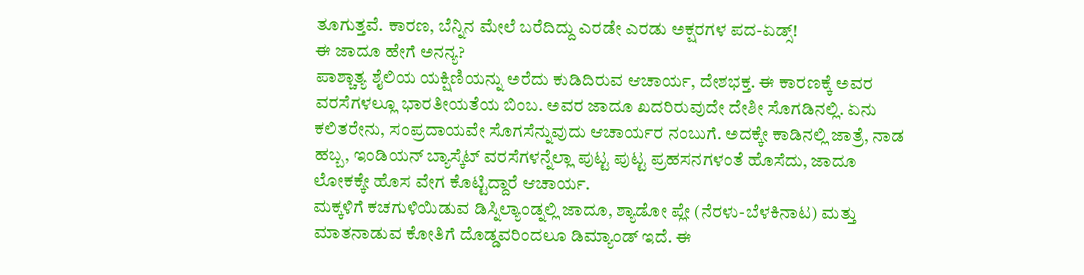ತೂಗುತ್ತವೆ. ಕಾರಣ, ಬೆನ್ನಿನ ಮೇಲೆ ಬರೆದಿದ್ದು ಎರಡೇ ಎರಡು ಅಕ್ಷರಗಳ ಪದ-ಏಡ್ಸ್!
ಈ ಜಾದೂ ಹೇಗೆ ಅನನ್ಯ?
ಪಾಶ್ಚಾತ್ಯ ಶೈಲಿಯ ಯಕ್ಷಿಣಿಯನ್ನು ಅರೆದು ಕುಡಿದಿರುವ ಆಚಾರ್ಯ, ದೇಶಭಕ್ತ. ಈ ಕಾರಣಕ್ಕೆ ಅವರ ವರಸೆಗಳಲ್ಲೂ ಭಾರತೀಯತೆಯ ಬಿಂಬ. ಅವರ ಜಾದೂ ಖದರಿರುವುದೇ ದೇಶೀ ಸೊಗಡಿನಲ್ಲಿ. ಏನು ಕಲಿತರೇನು, ಸಂಪ್ರದಾಯವೇ ಸೊಗಸೆನ್ನುವುದು ಆಚಾರ್ಯರ ನಂಬುಗೆ. ಅದಕ್ಕೇ ಕಾಡಿನಲ್ಲಿ ಜಾತ್ರೆ, ನಾಡ ಹಬ್ಬ, ಇಂಡಿಯನ್ ಬ್ಯಾಸ್ಕೆಟ್ ವರಸೆಗಳನ್ನೆಲ್ಲಾ ಪುಟ್ಟ ಪುಟ್ಟ ಪ್ರಹಸನಗಳಂತೆ ಹೊಸೆದು, ಜಾದೂ ಲೋಕಕ್ಕೇ ಹೊಸ ವೇಗ ಕೊಟ್ಟಿದ್ದಾರೆ ಆಚಾರ್ಯ.
ಮಕ್ಕಳಿಗೆ ಕಚಗುಳಿಯಿಡುವ ಡಿಸ್ನಿಲ್ಯಾಂಡ್ನಲ್ಲಿ ಜಾದೂ, ಶ್ಯಾಡೋ ಪ್ಲೇ (ನೆರಳು-ಬೆಳಕಿನಾಟ) ಮತ್ತು ಮಾತನಾಡುವ ಕೋತಿಗೆ ದೊಡ್ಡವರಿಂದಲೂ ಡಿಮ್ಯಾಂಡ್ ಇದೆ. ಈ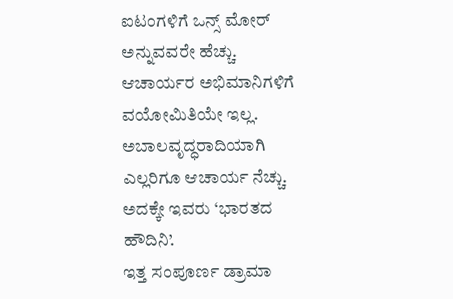ಐಟಂಗಳಿಗೆ ಒನ್ಸ್ ಮೋರ್ ಅನ್ನುವವರೇ ಹೆಚ್ಚು. ಆಚಾರ್ಯರ ಅಭಿಮಾನಿಗಳಿಗೆ ವಯೋಮಿತಿಯೇ ಇಲ್ಲ. ಅಬಾಲವೃದ್ಧರಾದಿಯಾಗಿ ಎಲ್ಲರಿಗೂ ಆಚಾರ್ಯ ನೆಚ್ಚು. ಅದಕ್ಕೇ ಇವರು ‘ಭಾರತದ ಹೌದಿನಿ’.
ಇತ್ತ ಸಂಪೂರ್ಣ ಡ್ರಾಮಾ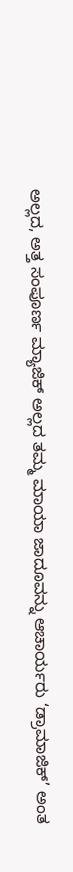ಅಲ್ಲದ, ಅತ್ತ ಸಂಪೂರ್ಣ ಮ್ಯಾಜಿಕ್ ಅಲ್ಲದ ತಮ್ಮ ಮಾಯಾ ಜಾದೂವನ್ನು ಆಚಾರ್ಯರು ‘ಡ್ರಾಮಾಜಿಕ್’ ಅಂತ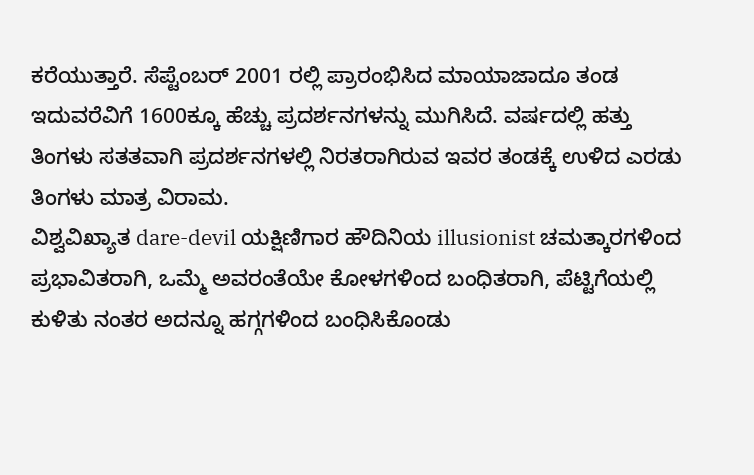ಕರೆಯುತ್ತಾರೆ. ಸೆಪ್ಟೆಂಬರ್ 2001 ರಲ್ಲಿ ಪ್ರಾರಂಭಿಸಿದ ಮಾಯಾಜಾದೂ ತಂಡ ಇದುವರೆವಿಗೆ 1600ಕ್ಕೂ ಹೆಚ್ಚು ಪ್ರದರ್ಶನಗಳನ್ನು ಮುಗಿಸಿದೆ. ವರ್ಷದಲ್ಲಿ ಹತ್ತು ತಿಂಗಳು ಸತತವಾಗಿ ಪ್ರದರ್ಶನಗಳಲ್ಲಿ ನಿರತರಾಗಿರುವ ಇವರ ತಂಡಕ್ಕೆ ಉಳಿದ ಎರಡು ತಿಂಗಳು ಮಾತ್ರ ವಿರಾಮ.
ವಿಶ್ವವಿಖ್ಯಾತ dare-devil ಯಕ್ಷಿಣಿಗಾರ ಹೌದಿನಿಯ illusionist ಚಮತ್ಕಾರಗಳಿಂದ ಪ್ರಭಾವಿತರಾಗಿ, ಒಮ್ಮೆ ಅವರಂತೆಯೇ ಕೋಳಗಳಿಂದ ಬಂಧಿತರಾಗಿ, ಪೆಟ್ಟಿಗೆಯಲ್ಲಿ ಕುಳಿತು ನಂತರ ಅದನ್ನೂ ಹಗ್ಗಗಳಿಂದ ಬಂಧಿಸಿಕೊಂಡು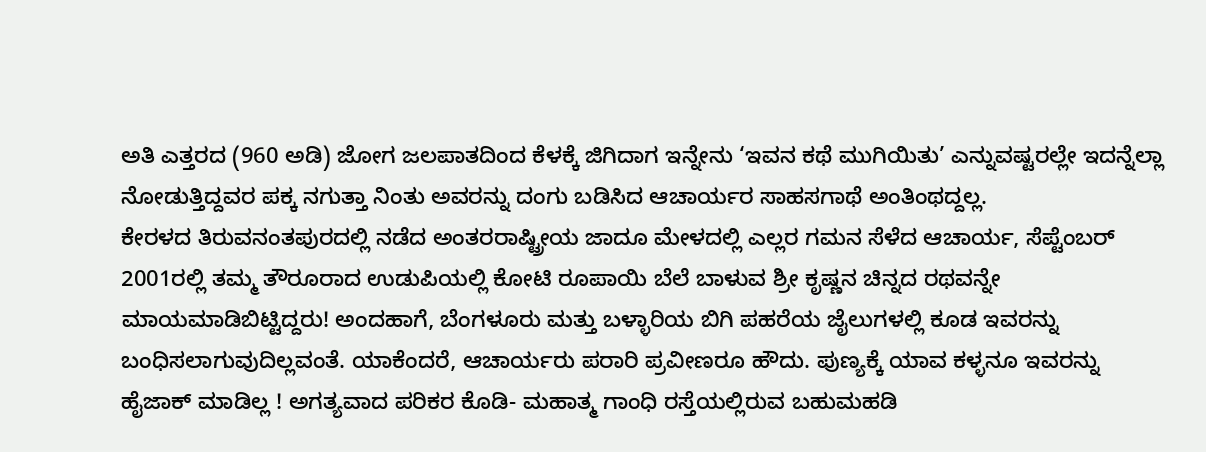ಅತಿ ಎತ್ತರದ (960 ಅಡಿ) ಜೋಗ ಜಲಪಾತದಿಂದ ಕೆಳಕ್ಕೆ ಜಿಗಿದಾಗ ಇನ್ನೇನು ‘ಇವನ ಕಥೆ ಮುಗಿಯಿತು’ ಎನ್ನುವಷ್ಟರಲ್ಲೇ ಇದನ್ನೆಲ್ಲಾ ನೋಡುತ್ತಿದ್ದವರ ಪಕ್ಕ ನಗುತ್ತಾ ನಿಂತು ಅವರನ್ನು ದಂಗು ಬಡಿಸಿದ ಆಚಾರ್ಯರ ಸಾಹಸಗಾಥೆ ಅಂತಿಂಥದ್ದಲ್ಲ.
ಕೇರಳದ ತಿರುವನಂತಪುರದಲ್ಲಿ ನಡೆದ ಅಂತರರಾಷ್ಟ್ರೀಯ ಜಾದೂ ಮೇಳದಲ್ಲಿ ಎಲ್ಲರ ಗಮನ ಸೆಳೆದ ಆಚಾರ್ಯ, ಸೆಪ್ಟೆಂಬರ್ 2001ರಲ್ಲಿ ತಮ್ಮ ತೌರೂರಾದ ಉಡುಪಿಯಲ್ಲಿ ಕೋಟಿ ರೂಪಾಯಿ ಬೆಲೆ ಬಾಳುವ ಶ್ರೀ ಕೃಷ್ಣನ ಚಿನ್ನದ ರಥವನ್ನೇ ಮಾಯಮಾಡಿಬಿಟ್ಟಿದ್ದರು! ಅಂದಹಾಗೆ, ಬೆಂಗಳೂರು ಮತ್ತು ಬಳ್ಳಾರಿಯ ಬಿಗಿ ಪಹರೆಯ ಜೈಲುಗಳಲ್ಲಿ ಕೂಡ ಇವರನ್ನು ಬಂಧಿಸಲಾಗುವುದಿಲ್ಲವಂತೆ. ಯಾಕೆಂದರೆ, ಆಚಾರ್ಯರು ಪರಾರಿ ಪ್ರವೀಣರೂ ಹೌದು. ಪುಣ್ಯಕ್ಕೆ ಯಾವ ಕಳ್ಳನೂ ಇವರನ್ನು ಹೈಜಾಕ್ ಮಾಡಿಲ್ಲ ! ಅಗತ್ಯವಾದ ಪರಿಕರ ಕೊಡಿ- ಮಹಾತ್ಮ ಗಾಂಧಿ ರಸ್ತೆಯಲ್ಲಿರುವ ಬಹುಮಹಡಿ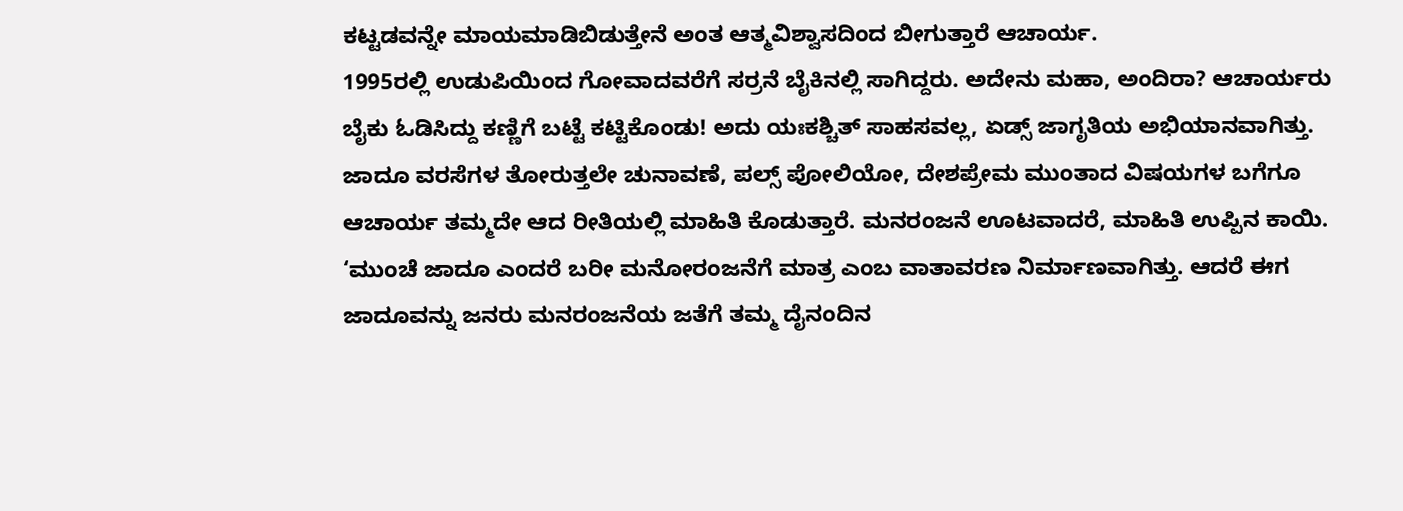ಕಟ್ಟಡವನ್ನೇ ಮಾಯಮಾಡಿಬಿಡುತ್ತೇನೆ ಅಂತ ಆತ್ಮವಿಶ್ವಾಸದಿಂದ ಬೀಗುತ್ತಾರೆ ಆಚಾರ್ಯ.
1995ರಲ್ಲಿ ಉಡುಪಿಯಿಂದ ಗೋವಾದವರೆಗೆ ಸರ್ರನೆ ಬೈಕಿನಲ್ಲಿ ಸಾಗಿದ್ದರು. ಅದೇನು ಮಹಾ, ಅಂದಿರಾ? ಆಚಾರ್ಯರು ಬೈಕು ಓಡಿಸಿದ್ದು ಕಣ್ಣಿಗೆ ಬಟ್ಟೆ ಕಟ್ಟಿಕೊಂಡು! ಅದು ಯಃಕಶ್ಚಿತ್ ಸಾಹಸವಲ್ಲ, ಏಡ್ಸ್ ಜಾಗೃತಿಯ ಅಭಿಯಾನವಾಗಿತ್ತು. ಜಾದೂ ವರಸೆಗಳ ತೋರುತ್ತಲೇ ಚುನಾವಣೆ, ಪಲ್ಸ್ ಪೋಲಿಯೋ, ದೇಶಪ್ರೇಮ ಮುಂತಾದ ವಿಷಯಗಳ ಬಗೆಗೂ ಆಚಾರ್ಯ ತಮ್ಮದೇ ಆದ ರೀತಿಯಲ್ಲಿ ಮಾಹಿತಿ ಕೊಡುತ್ತಾರೆ. ಮನರಂಜನೆ ಊಟವಾದರೆ, ಮಾಹಿತಿ ಉಪ್ಪಿನ ಕಾಯಿ.
‘ಮುಂಚೆ ಜಾದೂ ಎಂದರೆ ಬರೀ ಮನೋರಂಜನೆಗೆ ಮಾತ್ರ ಎಂಬ ವಾತಾವರಣ ನಿರ್ಮಾಣವಾಗಿತ್ತು. ಆದರೆ ಈಗ ಜಾದೂವನ್ನು ಜನರು ಮನರಂಜನೆಯ ಜತೆಗೆ ತಮ್ಮ ದೈನಂದಿನ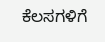ಕೆಲಸಗಳಿಗೆ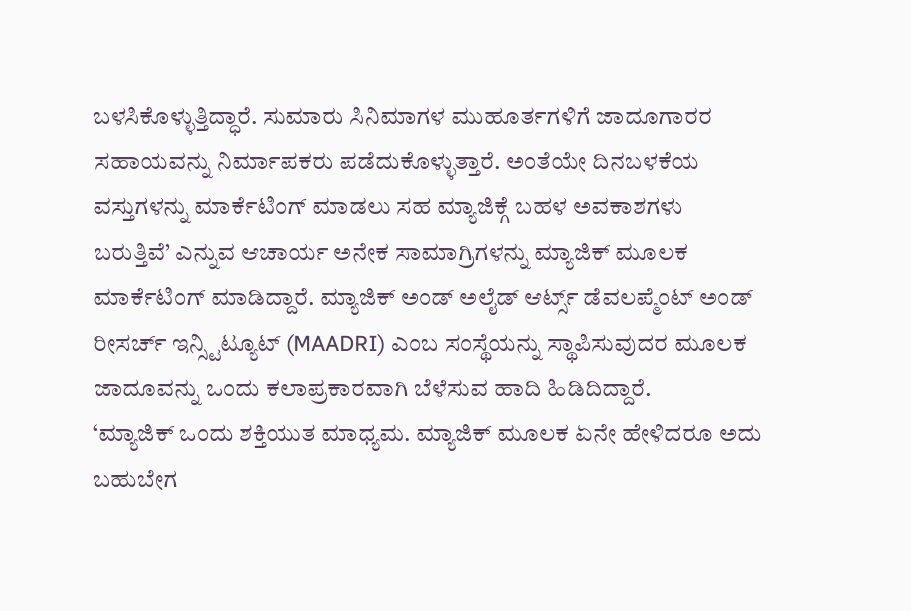ಬಳಸಿಕೊಳ್ಳುತ್ತಿದ್ಧಾರೆ. ಸುಮಾರು ಸಿನಿಮಾಗಳ ಮುಹೂರ್ತಗಳಿಗೆ ಜಾದೂಗಾರರ ಸಹಾಯವನ್ನು ನಿರ್ಮಾಪಕರು ಪಡೆದುಕೊಳ್ಳುತ್ತಾರೆ. ಅಂತೆಯೇ ದಿನಬಳಕೆಯ ವಸ್ತುಗಳನ್ನು ಮಾರ್ಕೆಟಿಂಗ್ ಮಾಡಲು ಸಹ ಮ್ಯಾಜಿಕ್ಗೆ ಬಹಳ ಅವಕಾಶಗಳು ಬರುತ್ತಿವೆ’ ಎನ್ನುವ ಆಚಾರ್ಯ ಅನೇಕ ಸಾಮಾಗ್ರಿಗಳನ್ನು ಮ್ಯಾಜಿಕ್ ಮೂಲಕ ಮಾರ್ಕೆಟಿಂಗ್ ಮಾಡಿದ್ದಾರೆ. ಮ್ಯಾಜಿಕ್ ಅಂಡ್ ಅಲೈಡ್ ಆರ್ಟ್ಸ್ ಡೆವಲಪ್ಮೆಂಟ್ ಅಂಡ್ ರೀಸರ್ಚ್ ಇನ್ಸ್ಟಿಟ್ಯೂಟ್ (MAADRI) ಎಂಬ ಸಂಸ್ಥೆಯನ್ನು ಸ್ಥಾಪಿಸುವುದರ ಮೂಲಕ ಜಾದೂವನ್ನು ಒಂದು ಕಲಾಪ್ರಕಾರವಾಗಿ ಬೆಳೆಸುವ ಹಾದಿ ಹಿಡಿದಿದ್ದಾರೆ.
‘ಮ್ಯಾಜಿಕ್ ಒಂದು ಶಕ್ತಿಯುತ ಮಾಧ್ಯಮ. ಮ್ಯಾಜಿಕ್ ಮೂಲಕ ಏನೇ ಹೇಳಿದರೂ ಅದು ಬಹುಬೇಗ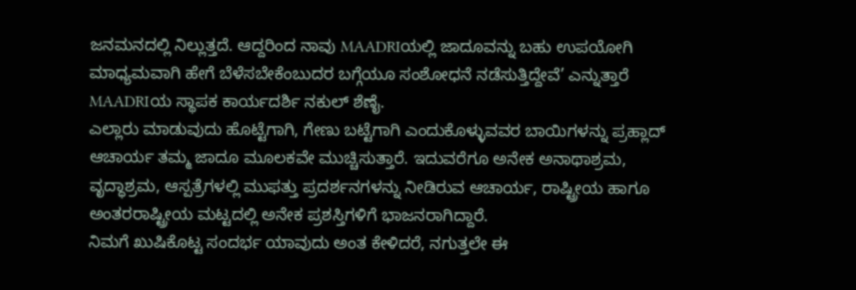ಜನಮನದಲ್ಲಿ ನಿಲ್ಲುತ್ತದೆ. ಆದ್ದರಿಂದ ನಾವು MAADRIಯಲ್ಲಿ ಜಾದೂವನ್ನು ಬಹು ಉಪಯೋಗಿ ಮಾಧ್ಯಮವಾಗಿ ಹೇಗೆ ಬೆಳೆಸಬೇಕೆಂಬುದರ ಬಗ್ಗೆಯೂ ಸಂಶೋಧನೆ ನಡೆಸುತ್ತಿದ್ದೇವೆ’ ಎನ್ನುತ್ತಾರೆ MAADRIಯ ಸ್ಥಾಪಕ ಕಾರ್ಯದರ್ಶಿ ನಕುಲ್ ಶೆಣೈ.
ಎಲ್ಲಾರು ಮಾಡುವುದು ಹೊಟ್ಟೆಗಾಗಿ, ಗೇಣು ಬಟ್ಟೆಗಾಗಿ ಎಂದುಕೊಳ್ಳುವವರ ಬಾಯಿಗಳನ್ನು ಪ್ರಹ್ಲಾದ್ ಆಚಾರ್ಯ ತಮ್ಮ ಜಾದೂ ಮೂಲಕವೇ ಮುಚ್ಚಿಸುತ್ತಾರೆ. ಇದುವರೆಗೂ ಅನೇಕ ಅನಾಥಾಶ್ರಮ, ವೃದ್ಧಾಶ್ರಮ, ಆಸ್ಪತ್ರೆಗಳಲ್ಲಿ ಮುಫತ್ತು ಪ್ರದರ್ಶನಗಳನ್ನು ನೀಡಿರುವ ಆಚಾರ್ಯ, ರಾಷ್ಟ್ರೀಯ ಹಾಗೂ ಅಂತರರಾಷ್ಟ್ರೀಯ ಮಟ್ಟದಲ್ಲಿ ಅನೇಕ ಪ್ರಶಸ್ತಿಗಳಿಗೆ ಭಾಜನರಾಗಿದ್ದಾರೆ.
ನಿಮಗೆ ಖುಷಿಕೊಟ್ಟ ಸಂದರ್ಭ ಯಾವುದು ಅಂತ ಕೇಳಿದರೆ, ನಗುತ್ತಲೇ ಈ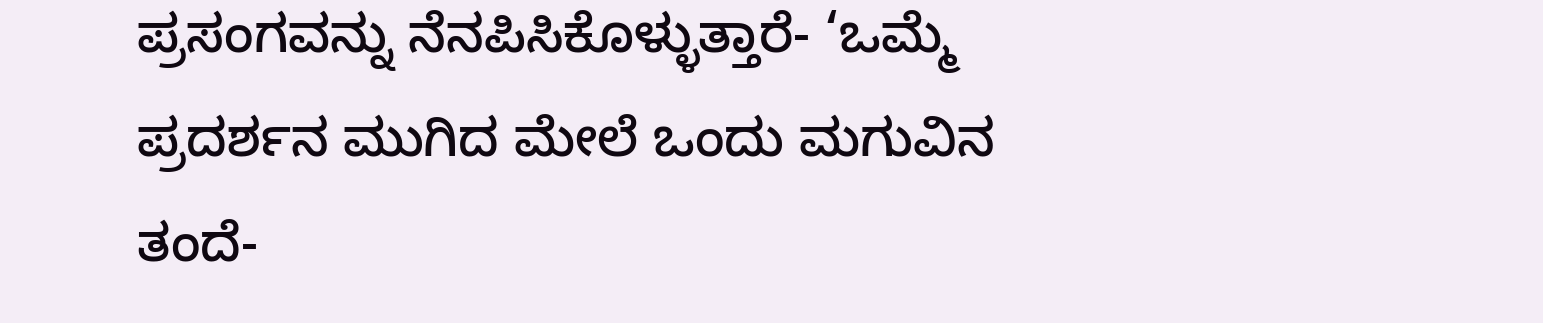ಪ್ರಸಂಗವನ್ನು ನೆನಪಿಸಿಕೊಳ್ಳುತ್ತಾರೆ- ‘ಒಮ್ಮೆ ಪ್ರದರ್ಶನ ಮುಗಿದ ಮೇಲೆ ಒಂದು ಮಗುವಿನ ತಂದೆ-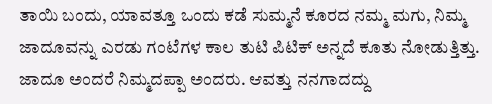ತಾಯಿ ಬಂದು, ಯಾವತ್ತೂ ಒಂದು ಕಡೆ ಸುಮ್ಮನೆ ಕೂರದ ನಮ್ಮ ಮಗು, ನಿಮ್ಮ ಜಾದೂವನ್ನು ಎರಡು ಗಂಟೆಗಳ ಕಾಲ ತುಟಿ ಪಿಟಿಕ್ ಅನ್ನದೆ ಕೂತು ನೋಡುತ್ತಿತ್ತು. ಜಾದೂ ಅಂದರೆ ನಿಮ್ಮದಪ್ಪಾ ಅಂದರು. ಆವತ್ತು ನನಗಾದದ್ದು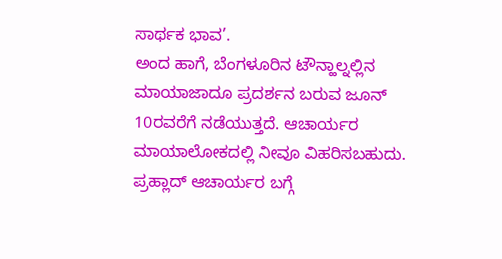ಸಾರ್ಥಕ ಭಾವ’.
ಅಂದ ಹಾಗೆ, ಬೆಂಗಳೂರಿನ ಟೌನ್ಹಾಲ್ನಲ್ಲಿನ ಮಾಯಾಜಾದೂ ಪ್ರದರ್ಶನ ಬರುವ ಜೂನ್ 10ರವರೆಗೆ ನಡೆಯುತ್ತದೆ. ಆಚಾರ್ಯರ ಮಾಯಾಲೋಕದಲ್ಲಿ ನೀವೂ ವಿಹರಿಸಬಹುದು.
ಪ್ರಹ್ಲಾದ್ ಆಚಾರ್ಯರ ಬಗ್ಗೆ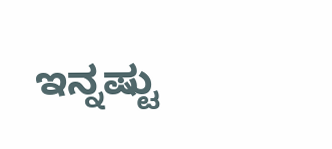ಇನ್ನಷ್ಟು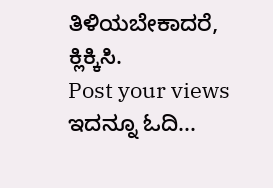ತಿಳಿಯಬೇಕಾದರೆ, ಕ್ಲಿಕ್ಕಿಸಿ.
Post your views
ಇದನ್ನೂ ಓದಿ...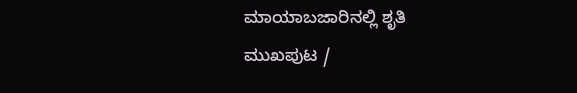ಮಾಯಾಬಜಾರಿನಲ್ಲಿ ಶೃತಿ
ಮುಖಪುಟ /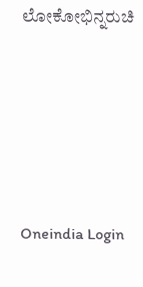ಲೋಕೋಭಿನ್ನರುಚಿ






Oneindia Login